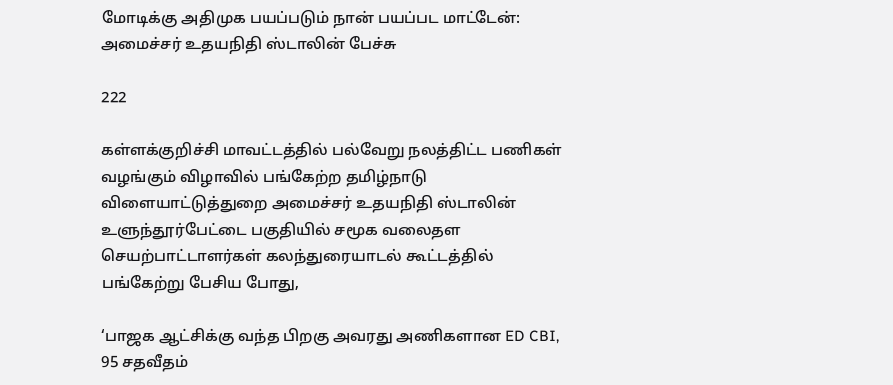மோடிக்கு அதிமுக பயப்படும் நான் பயப்பட மாட்டேன்: அமைச்சர் உதயநிதி ஸ்டாலின் பேச்சு

222

கள்ளக்குறிச்சி மாவட்டத்தில் பல்வேறு நலத்திட்ட பணிகள் வழங்கும் விழாவில் பங்கேற்ற தமிழ்நாடு விளையாட்டுத்துறை அமைச்சர் உதயநிதி ஸ்டாலின் உளுந்தூர்பேட்டை பகுதியில் சமூக வலைதள செயற்பாட்டாளர்கள் கலந்துரையாடல் கூட்டத்தில் பங்கேற்று பேசிய போது,

‘பாஜக ஆட்சிக்கு வந்த பிறகு அவரது அணிகளான ED CBI, 95 சதவீதம்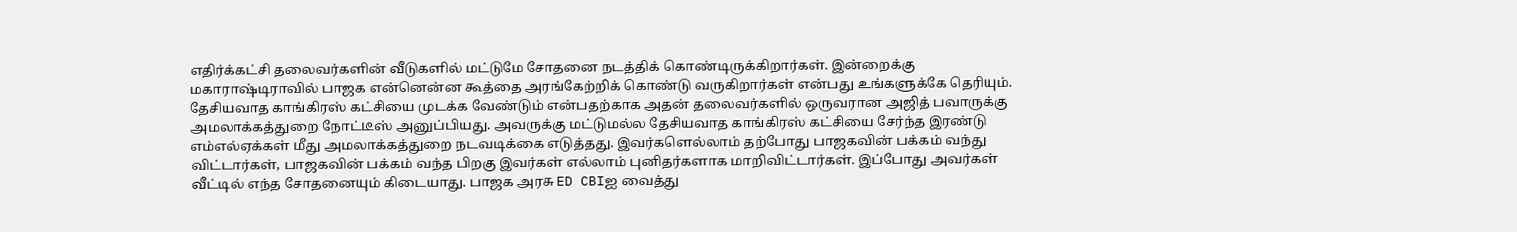எதிர்க்கட்சி தலைவர்களின் வீடுகளில் மட்டுமே சோதனை நடத்திக் கொண்டிருக்கிறார்கள். இன்றைக்கு மகாராஷ்டிராவில் பாஜக என்னென்ன கூத்தை அரங்கேற்றிக் கொண்டு வருகிறார்கள் என்பது உங்களுக்கே தெரியும். தேசியவாத காங்கிரஸ் கட்சியை முடக்க வேண்டும் என்பதற்காக அதன் தலைவர்களில் ஒருவரான அஜித் பவாருக்கு அமலாக்கத்துறை நோட்டீஸ் அனுப்பியது. அவருக்கு மட்டுமல்ல தேசியவாத காங்கிரஸ் கட்சியை சேர்ந்த இரண்டு எம்எல்ஏக்கள் மீது அமலாக்கத்துறை நடவடிக்கை எடுத்தது. இவர்களெல்லாம் தற்போது பாஜகவின் பக்கம் வந்து விட்டார்கள், பாஜகவின் பக்கம் வந்த பிறகு இவர்கள் எல்லாம் புனிதர்களாக மாறிவிட்டார்கள். இப்போது அவர்கள் வீட்டில் எந்த சோதனையும் கிடையாது. பாஜக அரசு ED CBIஐ வைத்து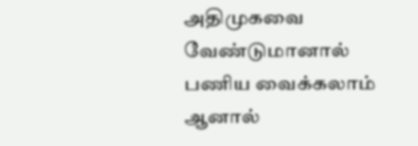அதிமுகவை வேண்டுமானால் பணிய வைக்கலாம் ஆனால்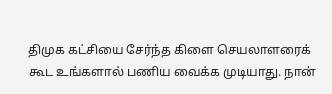திமுக கட்சியை சேர்ந்த கிளை செயலாளரைக் கூட உங்களால் பணிய வைக்க முடியாது. நான்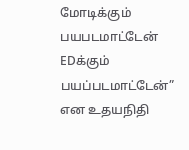மோடிக்கும் பயபடமாட்டேன் EDக்கும் பயப்படமாட்டேன்” என உதயநிதி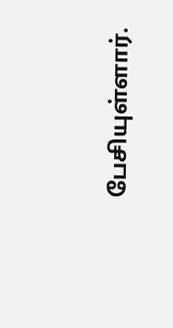பேசியுள்ளார்.